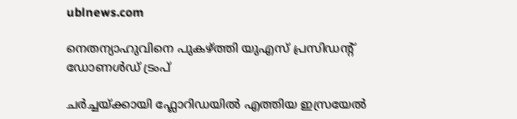ublnews.com

നെതന്യാഹുവിനെ പുകഴ്ത്തി യുഎസ് പ്രസിഡന്റ് ഡോണൾഡ് ട്രംപ്

ചർച്ചയ്ക്കായി ഫ്ലോറിഡയിൽ എത്തിയ ഇസ്രയേൽ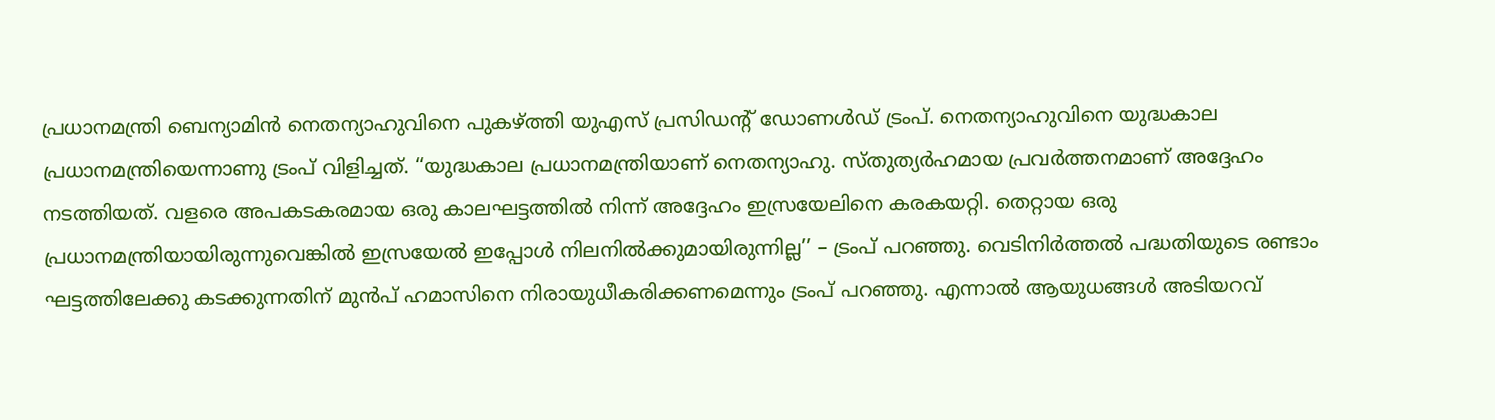പ്രധാനമന്ത്രി ബെന്യാമിൻ നെതന്യാഹുവിനെ പുകഴ്ത്തി യുഎസ് പ്രസിഡന്റ് ഡോണൾഡ് ട്രംപ്. നെതന്യാഹുവിനെ യുദ്ധകാല പ്രധാനമന്ത്രിയെന്നാണു ട്രംപ് വിളിച്ചത്. ‘‘യുദ്ധകാല പ്രധാനമന്ത്രിയാണ് നെതന്യാഹു. സ്തുത്യർഹമായ പ്രവർത്തനമാണ് അദ്ദേഹം നടത്തിയത്. വളരെ അപകടകരമായ ഒരു കാലഘട്ടത്തിൽ നിന്ന് അദ്ദേഹം ഇസ്രയേലിനെ കരകയറ്റി. തെറ്റായ ഒരു പ്രധാനമന്ത്രിയായിരുന്നുവെങ്കിൽ ഇസ്രയേൽ ഇപ്പോൾ നിലനിൽക്കുമായിരുന്നില്ല’’ – ട്രംപ് പറഞ്ഞു. വെടിനിർത്തൽ പദ്ധതിയുടെ രണ്ടാം ഘട്ടത്തിലേക്കു കടക്കുന്നതിന് മുൻപ് ഹമാസിനെ നിരായുധീകരിക്കണമെന്നും ട്രംപ് പറഞ്ഞു. എന്നാൽ ആയുധങ്ങൾ അടിയറവ്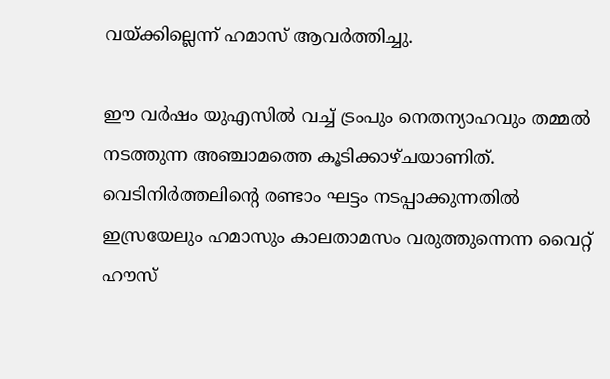വയ്ക്കില്ലെന്ന് ഹമാസ് ആവർത്തിച്ചു.

ഈ വർഷം യുഎസിൽ വച്ച് ട്രംപും നെതന്യാഹവും തമ്മൽ നടത്തുന്ന അഞ്ചാമത്തെ കൂടിക്കാഴ്ചയാണിത്. വെടിനിർത്തലിന്റെ രണ്ടാം ഘട്ടം നടപ്പാക്കുന്നതിൽ ഇസ്രയേലും ഹമാസും കാലതാമസം വരുത്തുന്നെന്ന വൈറ്റ് ഹൗസ്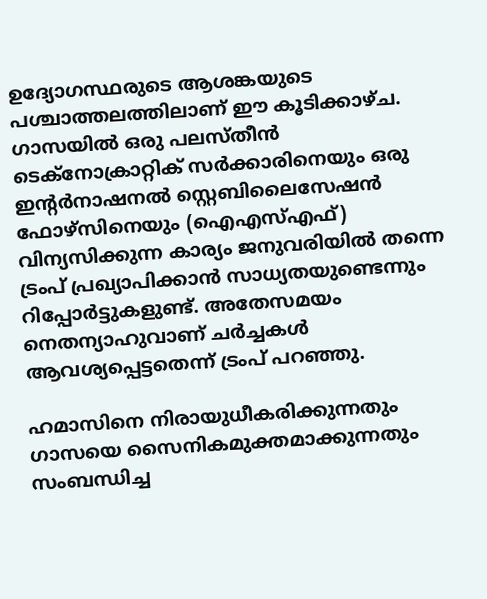ഉദ്യോഗസ്ഥ‌രുടെ ആശങ്കയുടെ പശ്ചാത്തലത്തിലാണ് ഈ കൂടിക്കാഴ്ച. ഗാസയിൽ ഒരു പലസ്തീൻ ടെക്നോക്രാറ്റിക് സർക്കാരിനെയും ഒരു ഇന്റർനാഷനൽ സ്റ്റെബിലൈസേഷൻ ഫോഴ്സിനെയും (ഐഎസ്എഫ്) വിന്യസിക്കുന്ന കാര്യം ജനുവരിയിൽ തന്നെ ട്രംപ് പ്രഖ്യാപിക്കാൻ സാധ്യതയുണ്ടെന്നും റിപ്പോർട്ടുകളുണ്ട്. അതേസമയം നെതന്യാഹുവാണ് ചർച്ചകൾ ആവശ്യപ്പെട്ടതെന്ന് ട്രംപ് പറഞ്ഞു.

ഹമാസിനെ നിരായുധീകരിക്കുന്നതും ഗാസയെ സൈനികമുക്തമാക്കുന്നതും സംബന്ധിച്ച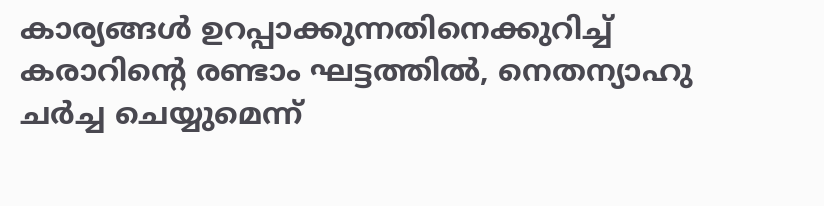കാര്യങ്ങൾ ഉറപ്പാക്കുന്നതിനെക്കുറിച്ച് കരാറിന്റെ രണ്ടാം ഘട്ടത്തിൽ, നെതന്യാഹു ചർച്ച ചെയ്യുമെന്ന്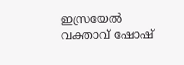ഇസ്രയേൽ വക്താവ് ഷോഷ്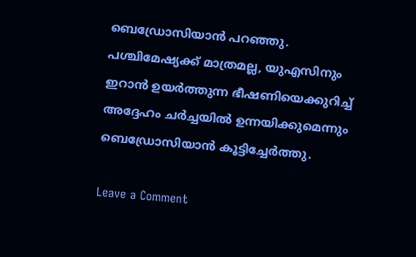ബെഡ്രോസിയാൻ പറഞ്ഞു. പശ്ചിമേഷ്യക്ക് മാത്രമല്ല, യുഎസിനും ഇറാൻ ഉയർത്തുന്ന ഭീഷണിയെക്കുറിച്ച് അദ്ദേഹം ചർച്ചയിൽ ഉന്നയിക്കുമെന്നും ബെഡ്രോസിയാൻ കൂട്ടിച്ചേർത്തു.

Leave a Comment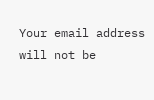Your email address will not be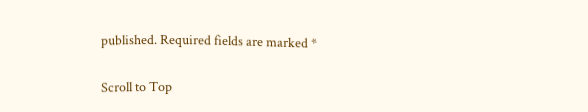published. Required fields are marked *

Scroll to Top